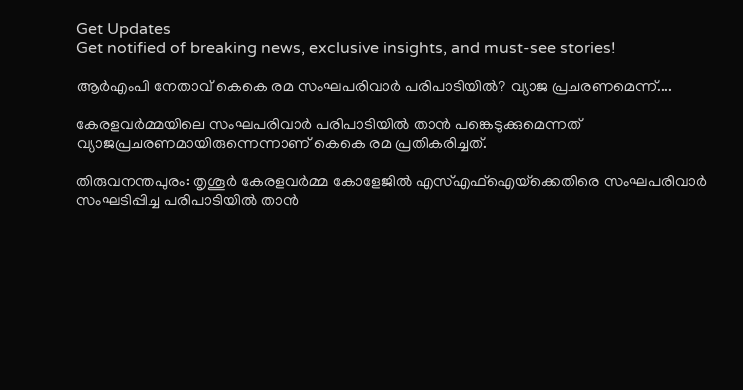Get Updates
Get notified of breaking news, exclusive insights, and must-see stories!

ആര്‍എംപി നേതാവ് കെകെ രമ സംഘപരിവാര്‍ പരിപാടിയില്‍? വ്യാജ പ്രചരണമെന്ന്....

കേരളവര്‍മ്മയിലെ സംഘപരിവാര്‍ പരിപാടിയില്‍ താന്‍ പങ്കെടുക്കുമെന്നത് വ്യാജപ്രചരണമായിരുന്നെന്നാണ് കെകെ രമ പ്രതികരിച്ചത്.

തിരുവനന്തപുരം: തൃശൂര്‍ കേരളവര്‍മ്മ കോളേജില്‍ എസ്എഫ്‌ഐയ്‌ക്കെതിരെ സംഘപരിവാര്‍ സംഘടിപ്പിച്ച പരിപാടിയില്‍ താന്‍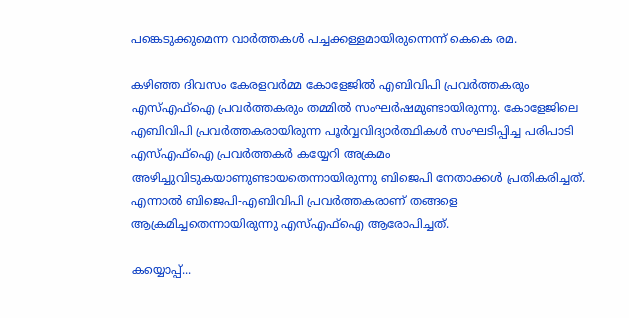പങ്കെടുക്കുമെന്ന വാര്‍ത്തകള്‍ പച്ചക്കള്ളമായിരുന്നെന്ന് കെകെ രമ.

കഴിഞ്ഞ ദിവസം കേരളവര്‍മ്മ കോളേജില്‍ എബിവിപി പ്രവര്‍ത്തകരും എസ്എഫ്‌ഐ പ്രവര്‍ത്തകരും തമ്മില്‍ സംഘര്‍ഷമുണ്ടായിരുന്നു. കോളേജിലെ എബിവിപി പ്രവര്‍ത്തകരായിരുന്ന പൂര്‍വ്വവിദ്യാര്‍ത്ഥികള്‍ സംഘടിപ്പിച്ച പരിപാടി എസ്എഫ്‌ഐ പ്രവര്‍ത്തകര്‍ കയ്യേറി അക്രമം അഴിച്ചുവിടുകയാണുണ്ടായതെന്നായിരുന്നു ബിജെപി നേതാക്കള്‍ പ്രതികരിച്ചത്. എന്നാല്‍ ബിജെപി-എബിവിപി പ്രവര്‍ത്തകരാണ് തങ്ങളെ ആക്രമിച്ചതെന്നായിരുന്നു എസ്എഫ്‌ഐ ആരോപിച്ചത്.

കയ്യൊപ്പ്...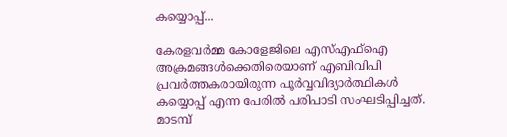കയ്യൊപ്പ്...

കേരളവര്‍മ്മ കോളേജിലെ എസ്എഫ്‌ഐ അക്രമങ്ങള്‍ക്കെതിരെയാണ് എബിവിപി പ്രവര്‍ത്തകരായിരുന്ന പൂര്‍വ്വവിദ്യാര്‍ത്ഥികള്‍ കയ്യൊപ്പ് എന്ന പേരില്‍ പരിപാടി സംഘടിപ്പിച്ചത്. മാടമ്പ്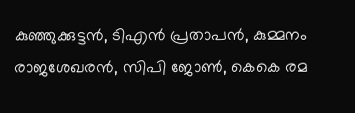കുഞ്ഞുക്കുട്ടന്‍, ടിഎന്‍ പ്രതാപന്‍, കുമ്മനം രാജശേഖരന്‍, സിപി ജോണ്‍, കെകെ രമ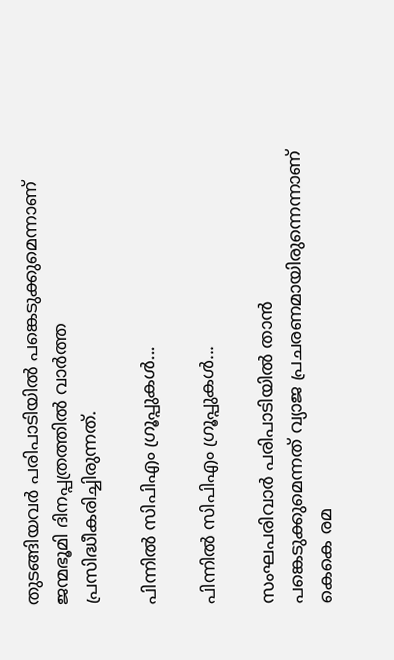തുടങ്ങിയവര്‍ പരിപാടിയില്‍ പങ്കെടുക്കുമെന്നാണ് ജന്മഭൂമി ദിനപ്പത്രത്തില്‍ വാര്‍ത്ത പ്രസിദ്ധീകരിച്ചിരുന്നത്.

പിന്നില്‍ സിപിഎം ഗ്രൂപ്പുകള്‍...

പിന്നില്‍ സിപിഎം ഗ്രൂപ്പുകള്‍...

സംഘപരിവാര്‍ പരിപാടിയില്‍ താന്‍ പങ്കെടുക്കുമെന്നത് വ്യാജ പ്രചരണമായിരുന്നെന്നാണ് കെകെ രമ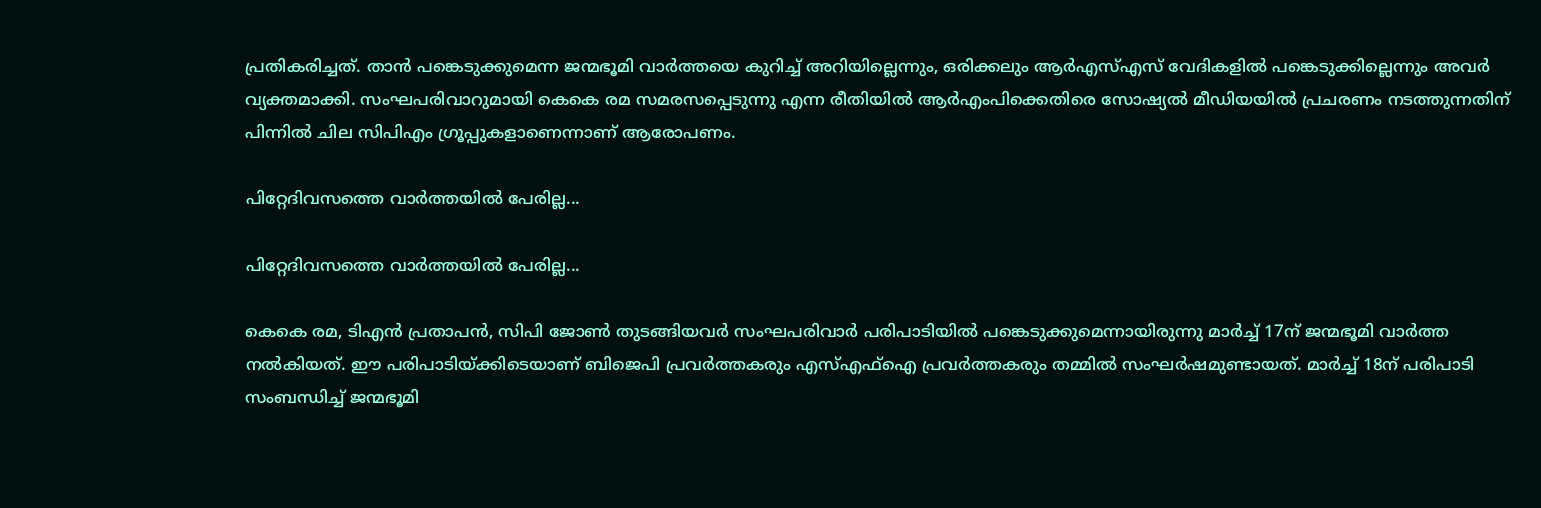പ്രതികരിച്ചത്. താന്‍ പങ്കെടുക്കുമെന്ന ജന്മഭൂമി വാര്‍ത്തയെ കുറിച്ച് അറിയില്ലെന്നും, ഒരിക്കലും ആര്‍എസ്എസ് വേദികളില്‍ പങ്കെടുക്കില്ലെന്നും അവര്‍ വ്യക്തമാക്കി. സംഘപരിവാറുമായി കെകെ രമ സമരസപ്പെടുന്നു എന്ന രീതിയില്‍ ആര്‍എംപിക്കെതിരെ സോഷ്യല്‍ മീഡിയയില്‍ പ്രചരണം നടത്തുന്നതിന് പിന്നില്‍ ചില സിപിഎം ഗ്രൂപ്പുകളാണെന്നാണ് ആരോപണം.

പിറ്റേദിവസത്തെ വാര്‍ത്തയില്‍ പേരില്ല...

പിറ്റേദിവസത്തെ വാര്‍ത്തയില്‍ പേരില്ല...

കെകെ രമ, ടിഎന്‍ പ്രതാപന്‍, സിപി ജോണ്‍ തുടങ്ങിയവര്‍ സംഘപരിവാര്‍ പരിപാടിയില്‍ പങ്കെടുക്കുമെന്നായിരുന്നു മാര്‍ച്ച് 17ന് ജന്മഭൂമി വാര്‍ത്ത നല്‍കിയത്. ഈ പരിപാടിയ്ക്കിടെയാണ് ബിജെപി പ്രവര്‍ത്തകരും എസ്എഫ്‌ഐ പ്രവര്‍ത്തകരും തമ്മില്‍ സംഘര്‍ഷമുണ്ടായത്. മാര്‍ച്ച് 18ന് പരിപാടി സംബന്ധിച്ച് ജന്മഭൂമി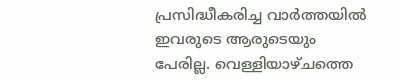പ്രസിദ്ധീകരിച്ച വാര്‍ത്തയില്‍ ഇവരുടെ ആരുടെയും പേരില്ല. വെള്ളിയാഴ്ചത്തെ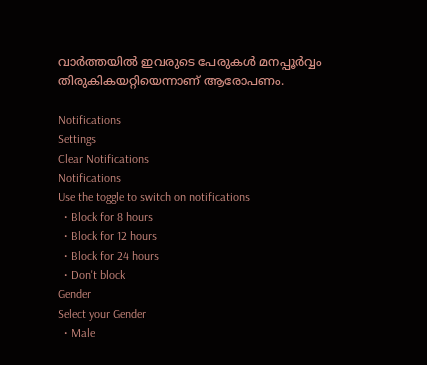വാര്‍ത്തയില്‍ ഇവരുടെ പേരുകള്‍ മനപ്പൂര്‍വ്വം തിരുകികയറ്റിയെന്നാണ് ആരോപണം.

Notifications
Settings
Clear Notifications
Notifications
Use the toggle to switch on notifications
  • Block for 8 hours
  • Block for 12 hours
  • Block for 24 hours
  • Don't block
Gender
Select your Gender
  • Male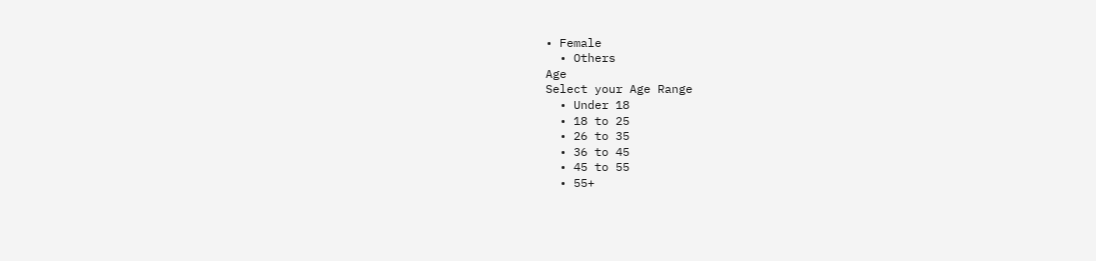• Female
  • Others
Age
Select your Age Range
  • Under 18
  • 18 to 25
  • 26 to 35
  • 36 to 45
  • 45 to 55
  • 55+